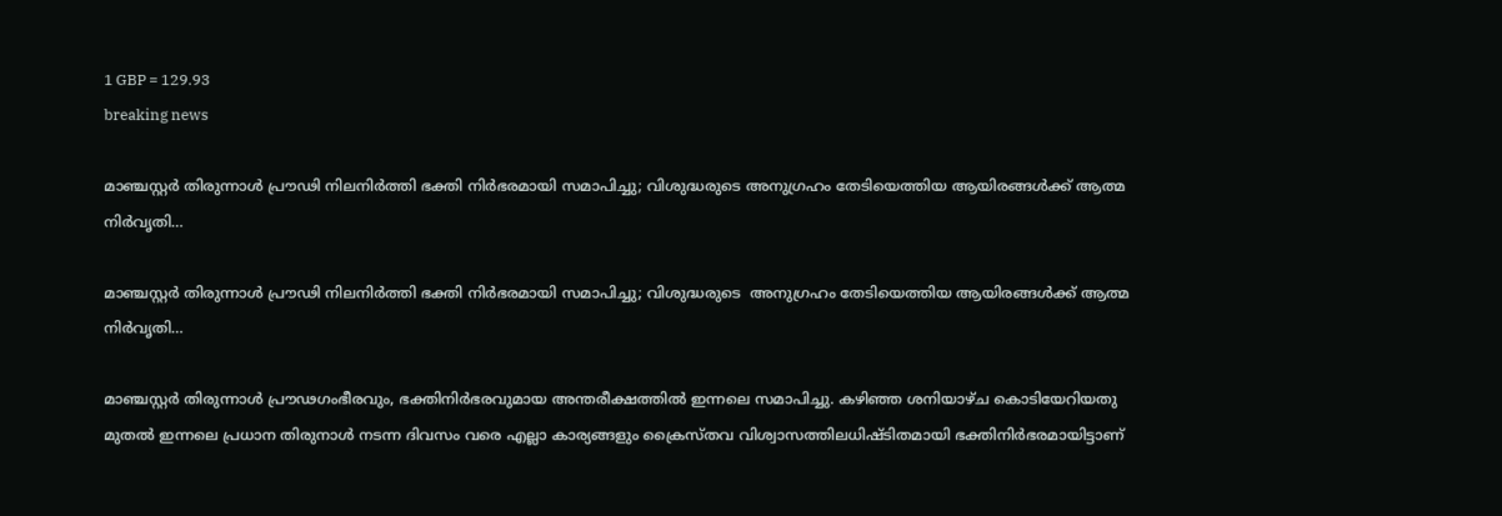1 GBP = 129.93
breaking news

മാഞ്ചസ്റ്റർ തിരുന്നാൾ പ്രൗഢി നിലനിർത്തി ഭക്തി നിർഭരമായി സമാപിച്ചു; വിശുദ്ധരുടെ അനുഗ്രഹം തേടിയെത്തിയ ആയിരങ്ങൾക്ക് ആത്മ നിർവൃതി…

മാഞ്ചസ്റ്റർ തിരുന്നാൾ പ്രൗഢി നിലനിർത്തി ഭക്തി നിർഭരമായി സമാപിച്ചു; വിശുദ്ധരുടെ  അനുഗ്രഹം തേടിയെത്തിയ ആയിരങ്ങൾക്ക് ആത്മ നിർവൃതി…

മാഞ്ചസ്റ്റർ തിരുന്നാൾ പ്രൗഢഗംഭീരവും, ഭക്തിനിർഭരവുമായ അന്തരീക്ഷത്തിൽ ഇന്നലെ സമാപിച്ചു. കഴിഞ്ഞ ശനിയാഴ്ച കൊടിയേറിയതു മുതൽ ഇന്നലെ പ്രധാന തിരുനാൾ നടന്ന ദിവസം വരെ എല്ലാ കാര്യങ്ങളും ക്രൈസ്തവ വിശ്വാസത്തിലധിഷ്ടിതമായി ഭക്തിനിർഭരമായിട്ടാണ്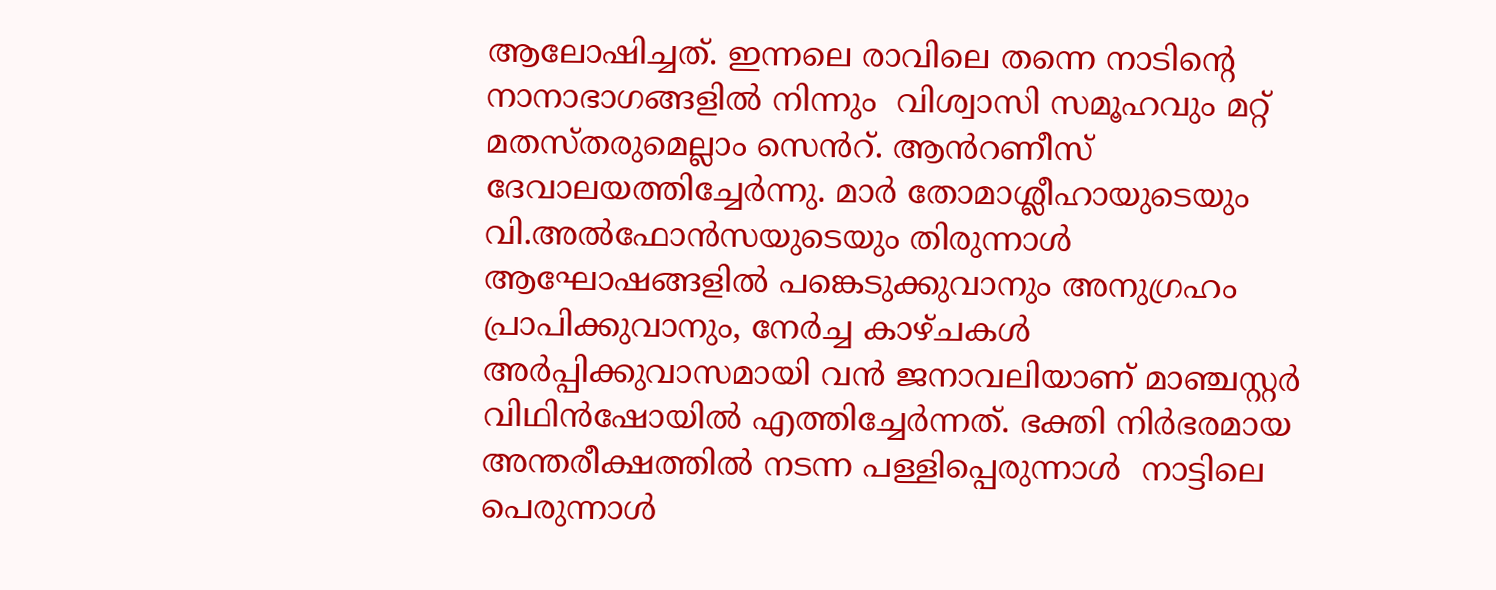ആലോഷിച്ചത്. ഇന്നലെ രാവിലെ തന്നെ നാടിന്റെ നാനാഭാഗങ്ങളിൽ നിന്നും  വിശ്വാസി സമൂഹവും മറ്റ് മതസ്തരുമെല്ലാം സെൻറ്. ആൻറണീസ് ദേവാലയത്തിച്ചേർന്നു. മാർ തോമാശ്ലീഹായുടെയും വി.അൽഫോൻസയുടെയും തിരുന്നാൾ ആഘോഷങ്ങളിൽ പങ്കെടുക്കുവാനും അനുഗ്രഹം പ്രാപിക്കുവാനും, നേർച്ച കാഴ്ചകൾ അർപ്പിക്കുവാസമായി വൻ ജനാവലിയാണ് മാഞ്ചസ്റ്റർ വിഥിൻഷോയിൽ എത്തിച്ചേർന്നത്. ഭക്തി നിർഭരമായ അന്തരീക്ഷത്തിൽ നടന്ന പള്ളിപ്പെരുന്നാൾ  നാട്ടിലെ പെരുന്നാൾ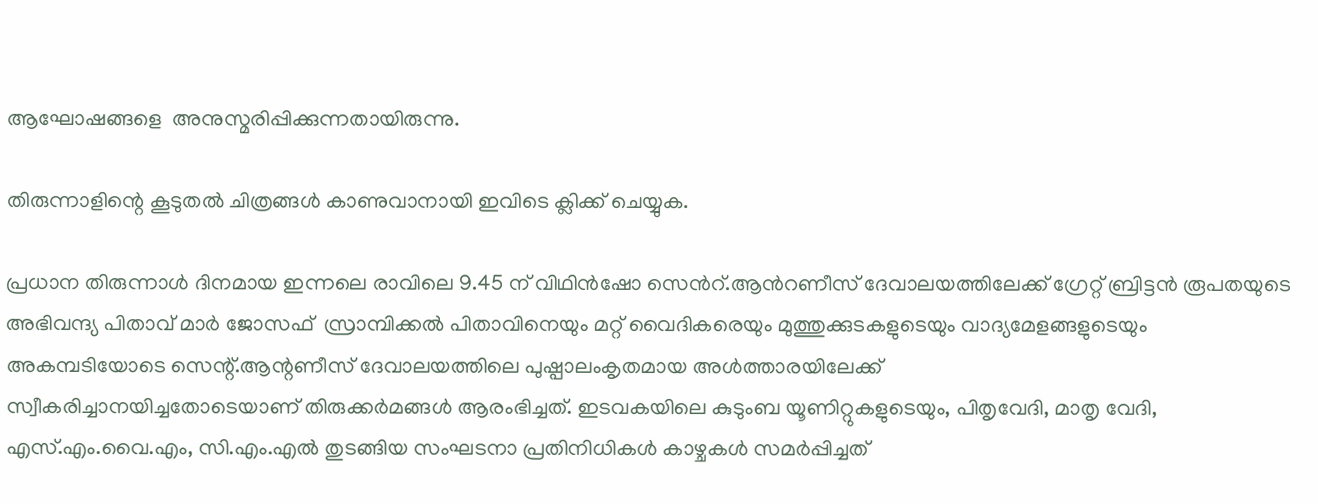ആഘോഷങ്ങളെ  അനുസ്മരിപ്പിക്കുന്നതായിരുന്നു.

തിരുന്നാളിന്റെ കൂടുതൽ ചിത്രങ്ങൾ കാണുവാനായി ഇവിടെ ക്ലിക്ക് ചെയ്യുക.

പ്രധാന തിരുന്നാൾ ദിനമായ ഇന്നലെ രാവിലെ 9.45 ന് വിഥിൻഷോ സെൻറ്.ആൻറണീസ് ദേവാലയത്തിലേക്ക് ഗ്രേറ്റ് ബ്രിട്ടൻ രൂപതയുടെ അഭിവന്ദ്യ പിതാവ് മാർ ജോസഫ്  സ്രാമ്പിക്കൽ പിതാവിനെയും മറ്റ് വൈദികരെയും മുത്തുക്കുടകളുടെയും വാദ്യമേളങ്ങളുടെയും അകമ്പടിയോടെ സെന്റ്.ആന്റണീസ് ദേവാലയത്തിലെ പുഷ്പാലംകൃതമായ അൾത്താരയിലേക്ക്
സ്വീകരിച്ചാനയിച്ചതോടെയാണ് തിരുക്കർമങ്ങൾ ആരംഭിച്ചത്. ഇടവകയിലെ കുടുംബ യൂണിറ്റുകളുടെയും, പിതൃവേദി, മാതൃ വേദി, എസ്.എം.വൈ.എം, സി.എം.എൽ തുടങ്ങിയ സംഘടനാ പ്രതിനിധികൾ കാഴ്ചകൾ സമർപ്പിച്ചത്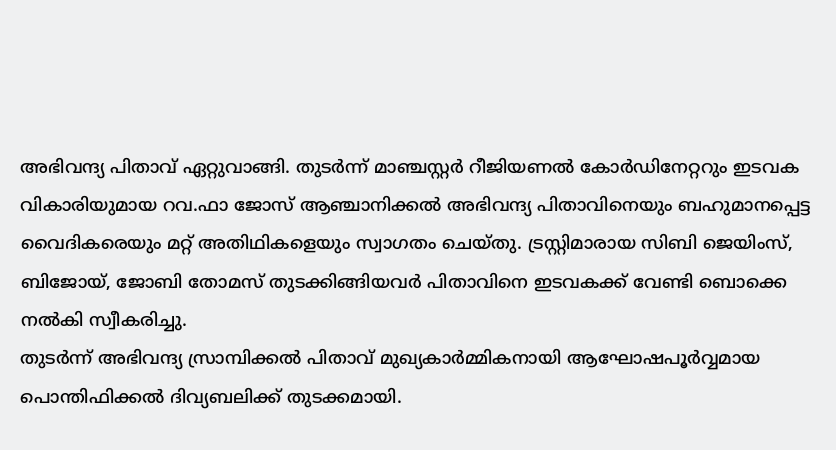അഭിവന്ദ്യ പിതാവ് ഏറ്റുവാങ്ങി. തുടർന്ന് മാഞ്ചസ്റ്റർ റീജിയണൽ കോർഡിനേറ്ററും ഇടവക വികാരിയുമായ റവ.ഫാ ജോസ് ആഞ്ചാനിക്കൽ അഭിവന്ദ്യ പിതാവിനെയും ബഹുമാനപ്പെട്ട വൈദികരെയും മറ്റ് അതിഥികളെയും സ്വാഗതം ചെയ്തു. ട്രസ്റ്റിമാരായ സിബി ജെയിംസ്, ബിജോയ്, ജോബി തോമസ് തുടക്കിങ്ങിയവർ പിതാവിനെ ഇടവകക്ക് വേണ്ടി ബൊക്കെ നൽകി സ്വീകരിച്ചു.
തുടർന്ന് അഭിവന്ദ്യ സ്രാമ്പിക്കൽ പിതാവ് മുഖ്യകാർമ്മികനായി ആഘോഷപൂർവ്വമായ പൊന്തിഫിക്കൽ ദിവ്യബലിക്ക് തുടക്കമായി.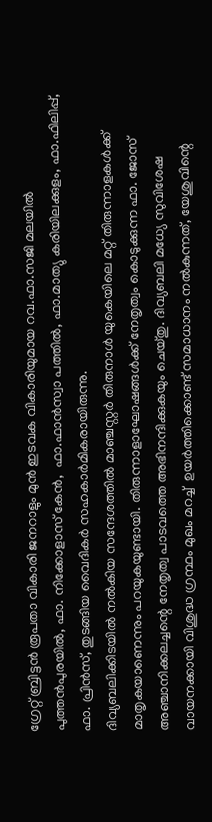ഗ്രേറ്റ് ബ്രിട്ടൻ രൂപതാ വികാരി ജനറാളും മുൻ ഇടവക വികാരിയുമായ റവ.ഫാ.സജി മലയിൽ പുത്തൻപുരയിൽ, ഫാ. നിക്കോളാസ് കേൻ,  ഫാ.ഫാൻസ്വാ പത്തിൽ, ഫാ.മാത്യു കരിയിലക്കുളം, ഫാ.ഫിലിപ്പ്, ഫാ. പ്രിൻസ്, തുടങ്ങിയ വൈദികർ സഹകാർമികരായിരുന്നു.
ദിവ്യബലിക്കിടയിൽ നൽകിയ സന്ദേശത്തിൽ മാഞ്ചസ്റ്റർ തിരുനാൾ യുകെയിലെ മറ്റ് തിരുന്നാളകൾക്ക് മാതൃകയാണെന്നും പറയുകയുണ്ടായി. തിരുന്നാളാഘോഷങ്ങൾക്ക് നേതൃത്വം കൊടുക്കുന്ന ഫാ. ജോസ് അഞ്ചാനിക്കലച്ചന്റെ നേതൃത്വ പാടവത്തെ അഭിനന്ദിക്കുകയും ചെയ്തു. ദിവ്യബലി മധ്യേ സുവിശേഷ വായനക്കായി വിശുദ്ധ ഗ്രന്ഥം മുഖം മറച്ച്  ഉയർത്തിക്കൊണ്ട് സമാധാനം നൽകുന്നത്, യേശുവിന്റെ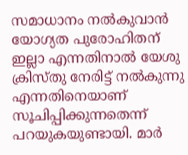സമാധാനം നൽകുവാൻ യോഗ്യത പുരോഹിതന് ഇല്ലാ എന്നതിനാൽ യേശു ക്രിസ്തു നേരിട്ട് നൽകുന്നു എന്നതിനെയാണ് സൂചിപ്പിക്കുന്നതെന്ന് പറയുകയുണ്ടായി. മാർ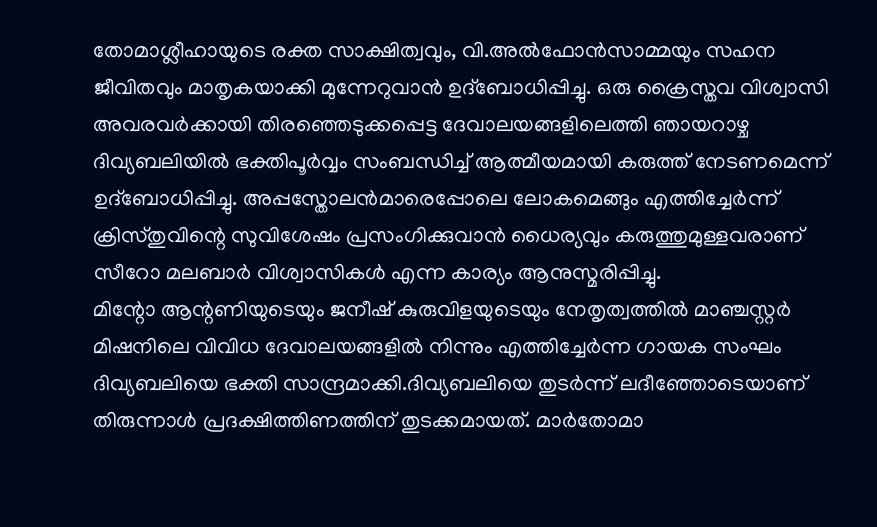തോമാശ്ലീഹായുടെ രക്ത സാക്ഷിത്വവും, വി.അൽഫോൻസാമ്മയും സഹന ജീവിതവും മാതൃകയാക്കി മുന്നേറുവാൻ ഉദ്ബോധിപ്പിച്ചു. ഒരു ക്രൈസ്തവ വിശ്വാസി അവരവർക്കായി തിരഞ്ഞെടുക്കപ്പെട്ട ദേവാലയങ്ങളിലെത്തി ഞായറാഴ്ച ദിവ്യബലിയിൽ ഭക്തിപൂർവ്വം സംബന്ധിച്ച് ആത്മീയമായി കരുത്ത് നേടണമെന്ന് ഉദ്ബോധിപ്പിച്ചു. അപ്പസ്തോലൻമാരെപ്പോലെ ലോകമെങ്ങും എത്തിച്ചേർന്ന് ക്രിസ്തുവിന്റെ സുവിശേഷം പ്രസംഗിക്കുവാൻ ധൈര്യവും കരുത്തുമുള്ളവരാണ് സീറോ മലബാർ വിശ്വാസികൾ എന്ന കാര്യം ആനുസ്മരിപ്പിച്ചു.
മിന്റോ ആന്റണിയുടെയും ജനീഷ് കുരുവിളയുടെയും നേതൃത്വത്തിൽ മാഞ്ചസ്റ്റർ മിഷനിലെ വിവിധ ദേവാലയങ്ങളിൽ നിന്നും എത്തിച്ചേർന്ന ഗായക സംഘം ദിവ്യബലിയെ ഭക്തി സാന്ദ്രമാക്കി.ദിവ്യബലിയെ തുടർന്ന് ലദീഞ്ഞോടെയാണ് തിരുന്നാൾ പ്രദക്ഷിത്തിണത്തിന് തുടക്കമായത്. മാർതോമാ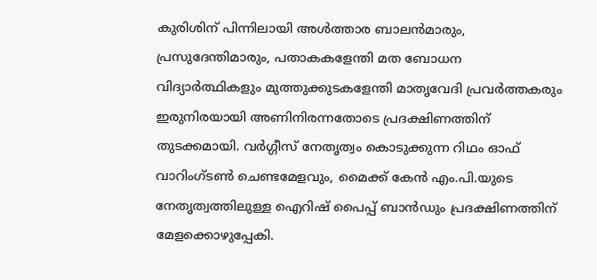കുരിശിന് പിന്നിലായി അൾത്താര ബാലൻമാരും, പ്രസുദേന്തിമാരും, പതാകകളേന്തി മത ബോധന വിദ്യാർത്ഥികളും മുത്തുക്കുടകളേന്തി മാതൃവേദി പ്രവർത്തകരും ഇരുനിരയായി അണിനിരന്നതോടെ പ്രദക്ഷിണത്തിന് തുടക്കമായി. വർഗ്ഗീസ് നേതൃത്വം കൊടുക്കുന്ന റിഥം ഓഫ് വാറിംഗ്ടൺ ചെണ്ടമേളവും, മൈക്ക് കേൻ എം.പി.യുടെ നേതൃത്വത്തിലുള്ള ഐറിഷ് പൈപ്പ് ബാൻഡും പ്രദക്ഷിണത്തിന് മേളക്കൊഴുപ്പേകി.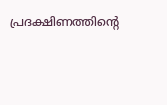പ്രദക്ഷിണത്തിന്റെ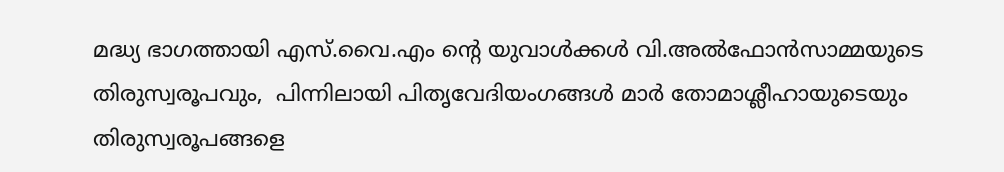മദ്ധ്യ ഭാഗത്തായി എസ്.വൈ.എം ന്റെ യുവാൾക്കൾ വി.അൽഫോൻസാമ്മയുടെ തിരുസ്വരൂപവും,  പിന്നിലായി പിതൃവേദിയംഗങ്ങൾ മാർ തോമാശ്ലീഹായുടെയും തിരുസ്വരൂപങ്ങളെ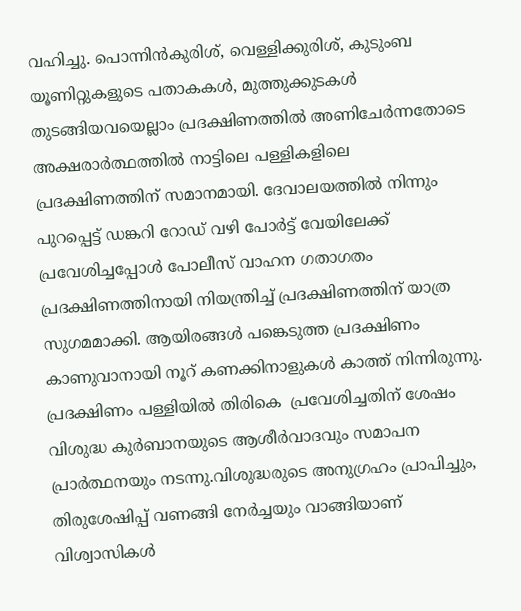വഹിച്ചു. പൊന്നിൻകുരിശ്, വെള്ളിക്കുരിശ്, കുടുംബ യൂണിറ്റുകളുടെ പതാകകൾ, മുത്തുക്കുടകൾ തുടങ്ങിയവയെല്ലാം പ്രദക്ഷിണത്തിൽ അണിചേർന്നതോടെ അക്ഷരാർത്ഥത്തിൽ നാട്ടിലെ പള്ളികളിലെ പ്രദക്ഷിണത്തിന് സമാനമായി. ദേവാലയത്തിൽ നിന്നും പുറപ്പെട്ട് ഡങ്കറി റോഡ് വഴി പോർട്ട് വേയിലേക്ക് പ്രവേശിച്ചപ്പോൾ പോലീസ് വാഹന ഗതാഗതം പ്രദക്ഷിണത്തിനായി നിയന്ത്രിച്ച് പ്രദക്ഷിണത്തിന് യാത്ര സുഗമമാക്കി. ആയിരങ്ങൾ പങ്കെടുത്ത പ്രദക്ഷിണം കാണുവാനായി നൂറ് കണക്കിനാളുകൾ കാത്ത് നിന്നിരുന്നു.   പ്രദക്ഷിണം പള്ളിയിൽ തിരികെ  പ്രവേശിച്ചതിന് ശേഷം വിശുദ്ധ കുർബാനയുടെ ആശീർവാദവും സമാപന പ്രാർത്ഥനയും നടന്നു.വിശുദ്ധരുടെ അനുഗ്രഹം പ്രാപിച്ചും, തിരുശേഷിപ്പ് വണങ്ങി നേർച്ചയും വാങ്ങിയാണ് വിശ്വാസികൾ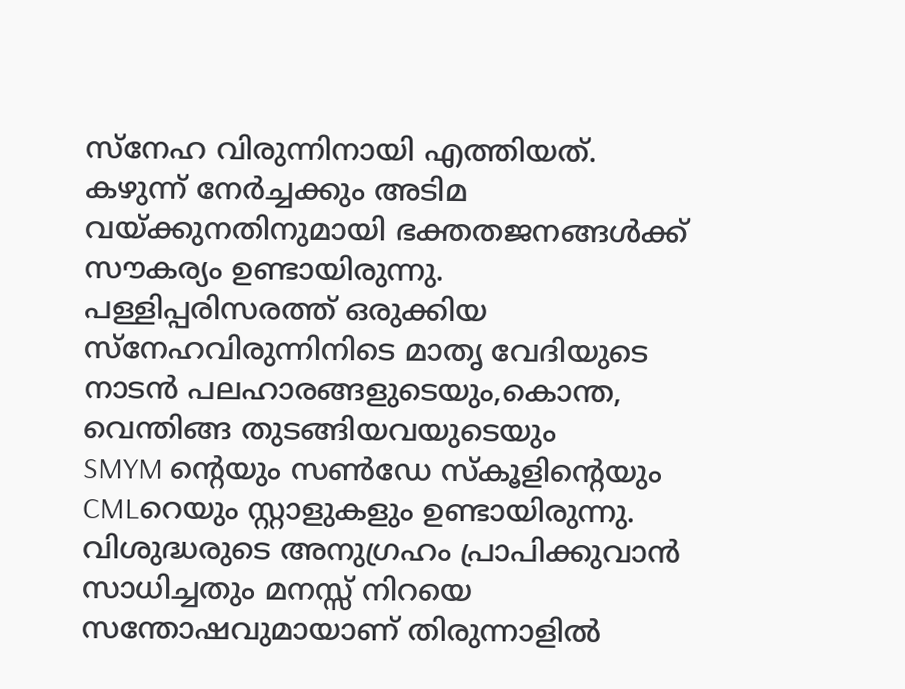സ്നേഹ വിരുന്നിനായി എത്തിയത്.  കഴുന്ന് നേർച്ചക്കും അടിമ വയ്ക്കുനതിനുമായി ഭക്തതജനങ്ങൾക്ക് സൗകര്യം ഉണ്ടായിരുന്നു.
പള്ളിപ്പരിസരത്ത് ഒരുക്കിയ സ്നേഹവിരുന്നിനിടെ മാതൃ വേദിയുടെ നാടൻ പലഹാരങ്ങളുടെയും,കൊന്ത, വെന്തിങ്ങ തുടങ്ങിയവയുടെയും
SMYM ന്റെയും സൺഡേ സ്കൂളിന്റെയും CMLറെയും സ്റ്റാളുകളും ഉണ്ടായിരുന്നു. വിശുദ്ധരുടെ അനുഗ്രഹം പ്രാപിക്കുവാൻ സാധിച്ചതും മനസ്സ് നിറയെ സന്തോഷവുമായാണ് തിരുന്നാളിൽ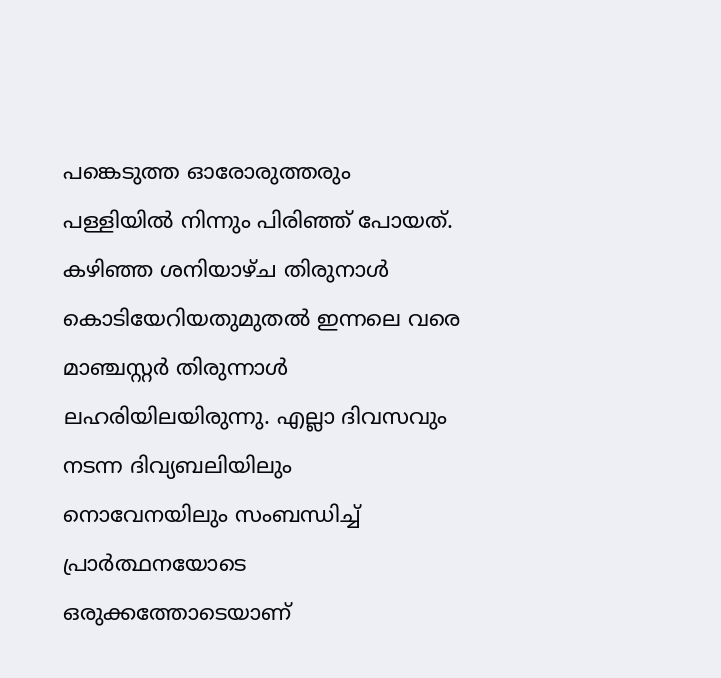പങ്കെടുത്ത ഓരോരുത്തരും പള്ളിയിൽ നിന്നും പിരിഞ്ഞ് പോയത്.
കഴിഞ്ഞ ശനിയാഴ്ച തിരുനാൾ കൊടിയേറിയതുമുതൽ ഇന്നലെ വരെ മാഞ്ചസ്റ്റർ തിരുന്നാൾ ലഹരിയിലയിരുന്നു. എല്ലാ ദിവസവും നടന്ന ദിവ്യബലിയിലും നൊവേനയിലും സംബന്ധിച്ച് പ്രാർത്ഥനയോടെ ഒരുക്കത്തോടെയാണ്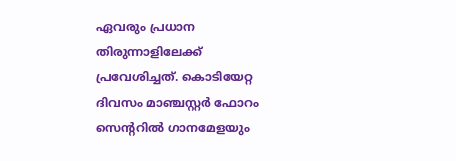ഏവരും പ്രധാന തിരുന്നാളിലേക്ക് പ്രവേശിച്ചത്. കൊടിയേറ്റ ദിവസം മാഞ്ചസ്റ്റർ ഫോറം സെന്ററിൽ ഗാനമേളയും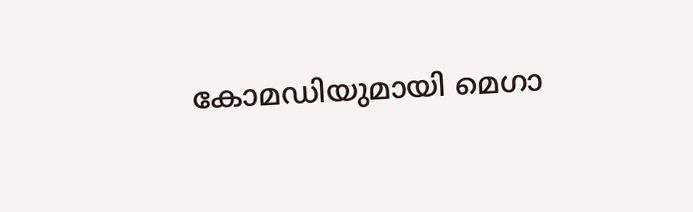കോമഡിയുമായി മെഗാ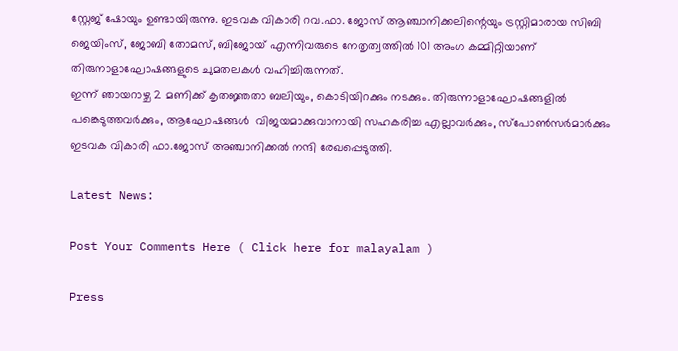സ്റ്റേജ് ഷോയും ഉണ്ടായിരുന്നു. ഇടവക വികാരി റവ.ഫാ. ജോസ് ആഞ്ചാനിക്കലിന്റെയും ട്രസ്റ്റിമാരായ സിബി ജെയിംസ്, ജോബി തോമസ്, ബിജോയ് എന്നിവരുടെ നേതൃത്വത്തിൽ 101 അംഗ കമ്മിറ്റിയാണ് തിരുനാളാഘോഷങ്ങളുടെ ചുമതലകൾ വഹിച്ചിരുന്നത്.
ഇന്ന് ഞായറാഴ്ച 2 മണിക്ക് കൃതജ്ഞതാ ബലിയും, കൊടിയിറക്കും നടക്കും. തിരുന്നാളാഘോഷങ്ങളിൽ പങ്കെടുത്തവർക്കും, ആഘോഷങ്ങൾ  വിജയമാക്കുവാനായി സഹകരിച്ച എല്ലാവർക്കും, സ്പോൺസർമാർക്കും ഇടവക വികാരി ഫാ.ജോസ് അഞ്ചാനിക്കൽ നന്ദി രേഖപ്പെടുത്തി.

Latest News:

Post Your Comments Here ( Click here for malayalam )

Press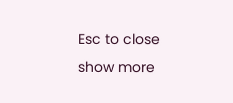Esc to close
show more